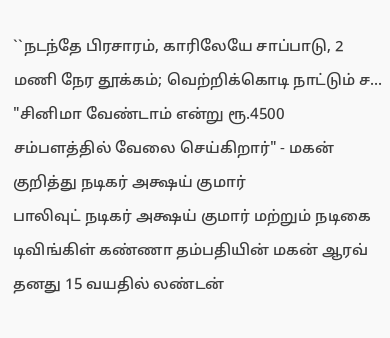``நடந்தே பிரசாரம், காரிலேயே சாப்பாடு, 2 மணி நேர தூக்கம்; வெற்றிக்கொடி நாட்டும் ச...
"சினிமா வேண்டாம் என்று ரூ.4500 சம்பளத்தில் வேலை செய்கிறார்" - மகன் குறித்து நடிகர் அக்ஷய் குமார்
பாலிவுட் நடிகர் அக்ஷய் குமார் மற்றும் நடிகை டிவிங்கிள் கண்ணா தம்பதியின் மகன் ஆரவ் தனது 15 வயதில் லண்டன்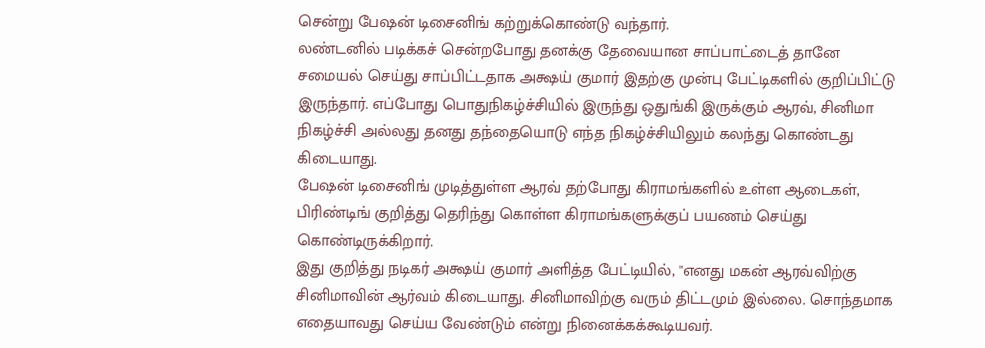சென்று பேஷன் டிசைனிங் கற்றுக்கொண்டு வந்தார்.
லண்டனில் படிக்கச் சென்றபோது தனக்கு தேவையான சாப்பாட்டைத் தானே சமையல் செய்து சாப்பிட்டதாக அக்ஷய் குமார் இதற்கு முன்பு பேட்டிகளில் குறிப்பிட்டு இருந்தார். எப்போது பொதுநிகழ்ச்சியில் இருந்து ஒதுங்கி இருக்கும் ஆரவ், சினிமா நிகழ்ச்சி அல்லது தனது தந்தையொடு எந்த நிகழ்ச்சியிலும் கலந்து கொண்டது கிடையாது.
பேஷன் டிசைனிங் முடித்துள்ள ஆரவ் தற்போது கிராமங்களில் உள்ள ஆடைகள், பிரிண்டிங் குறித்து தெரிந்து கொள்ள கிராமங்களுக்குப் பயணம் செய்து கொண்டிருக்கிறார்.
இது குறித்து நடிகர் அக்ஷய் குமார் அளித்த பேட்டியில், ''எனது மகன் ஆரவ்விற்கு சினிமாவின் ஆர்வம் கிடையாது. சினிமாவிற்கு வரும் திட்டமும் இல்லை. சொந்தமாக எதையாவது செய்ய வேண்டும் என்று நினைக்கக்கூடியவர்.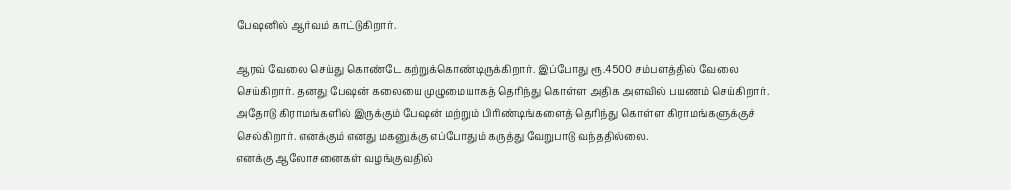பேஷனில் ஆர்வம் காட்டுகிறார்.

ஆரவ் வேலை செய்து கொண்டே கற்றுக்கொண்டிருக்கிறார். இப்போது ரூ.4500 சம்பளத்தில் வேலை செய்கிறார். தனது பேஷன் கலையை முழுமையாகத் தெரிந்து கொள்ள அதிக அளவில் பயணம் செய்கிறார்.
அதோடு கிராமங்களில் இருக்கும் பேஷன் மற்றும் பிரிண்டிங்களைத் தெரிந்து கொள்ள கிராமங்களுக்குச் செல்கிறார். எனக்கும் எனது மகனுக்கு எப்போதும் கருத்து வேறுபாடு வந்ததில்லை.
எனக்கு ஆலோசனைகள் வழங்குவதில்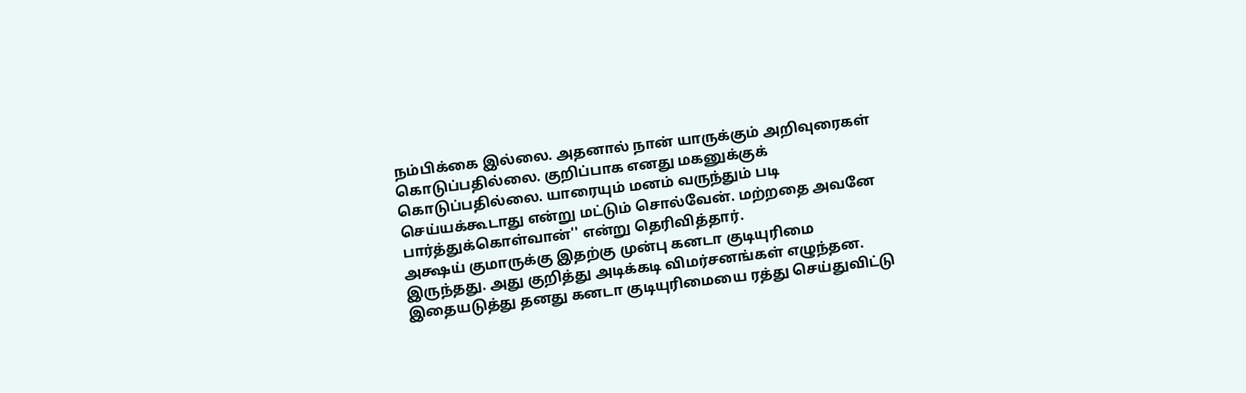நம்பிக்கை இல்லை. அதனால் நான் யாருக்கும் அறிவுரைகள் கொடுப்பதில்லை. குறிப்பாக எனது மகனுக்குக் கொடுப்பதில்லை. யாரையும் மனம் வருந்தும் படி செய்யக்கூடாது என்று மட்டும் சொல்வேன். மற்றதை அவனே பார்த்துக்கொள்வான்'' என்று தெரிவித்தார்.
அக்ஷய் குமாருக்கு இதற்கு முன்பு கனடா குடியுரிமை இருந்தது. அது குறித்து அடிக்கடி விமர்சனங்கள் எழுந்தன. இதையடுத்து தனது கனடா குடியுரிமையை ரத்து செய்துவிட்டு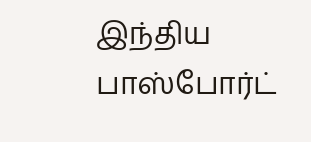இந்திய பாஸ்போர்ட்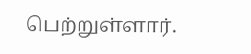பெற்றுள்ளார்.